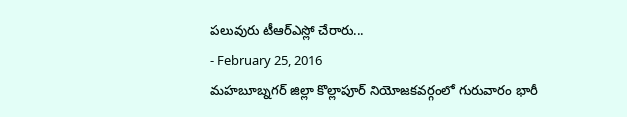పలువురు టీఆర్ఎస్లో చేరారు...
- February 25, 2016
మహబూబ్నగర్ జిల్లా కొల్లాపూర్ నియోజకవర్గంలో గురువారం భారీ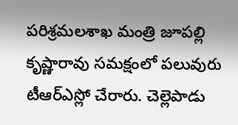పరిశ్రమలశాఖ మంత్రి జూపల్లి కృష్ణారావు సమక్షంలో పలువురు టీఆర్ఎస్లో చేరారు. చెల్లెపాడు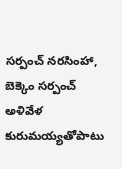సర్పంచ్ నరసింహా, బెక్కెం సర్పంచ్ అళివేళ కురుమయ్యతోపాటు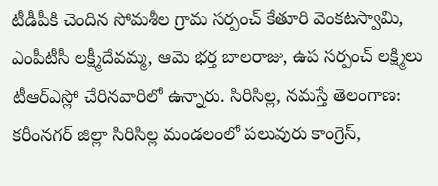టీడీపీకి చెందిన సోమశీల గ్రామ సర్పంచ్ కేతూరి వెంకటస్వామి, ఎంపీటీసీ లక్ష్మీదేవమ్మ, ఆమె భర్త బాలరాజు, ఉప సర్పంచ్ లక్ష్మిలు టీఆర్ఎస్లో చేరినవారిలో ఉన్నారు. సిరిసిల్ల, నమస్తే తెలంగాణ: కరీంనగర్ జిల్లా సిరిసిల్ల మండలంలో పలువురు కాంగ్రెస్,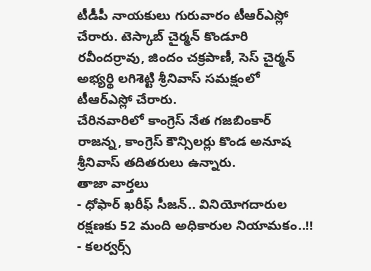టీడీపీ నాయకులు గురువారం టీఆర్ఎస్లో చేరారు. టెస్కాబ్ చైర్మన్ కొండూరి రవీందర్రావు, జిందం చక్రపాణీ, సెస్ చైర్మన్ అభ్యర్థి లగిశెట్టి శ్రీనివాస్ సమక్షంలో టీఆర్ఎస్లో చేరారు.
చేరినవారిలో కాంగ్రెస్ నేత గజబింకార్ రాజన్న, కాంగ్రెస్ కౌన్సిలర్లు కొండ అనూష శ్రీనివాస్ తదితరులు ఉన్నారు.
తాజా వార్తలు
- ధోఫార్ ఖరీఫ్ సీజన్.. వినియోగదారుల రక్షణకు 52 మంది అధికారుల నియామకం..!!
- కలర్వర్స్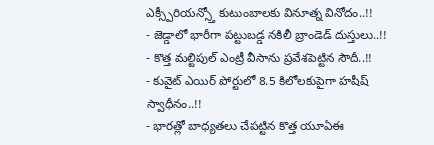ఎక్స్పీరియన్స్తో కుటుంబాలకు వినూత్న వినోదం..!!
- జెడ్డాలో భారీగా పట్టుబడ్డ నకిలీ బ్రాండెడ్ దుస్తులు..!!
- కొత్త మల్టిపుల్ ఎంట్రీ వీసాను ప్రవేశపెట్టిన సౌదీ..!!
- కువైట్ ఎయిర్ పోర్టులో 8.5 కిలోలకుపైగా హషీష్ స్వాధీనం..!!
- భారత్లో బాధ్యతలు చేపట్టిన కొత్త యూఏఈ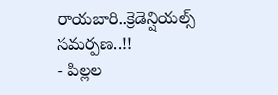రాయబారి..క్రెడెన్షియల్స్ సమర్పణ..!!
- పిల్లల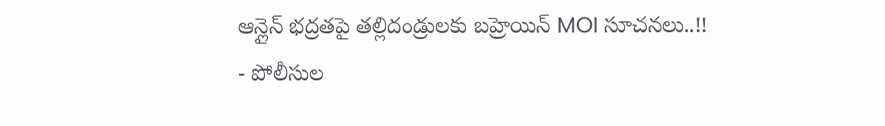ఆన్లైన్ భద్రతపై తల్లిదండ్రులకు బహ్రెయిన్ MOI సూచనలు..!!
- పోలీసుల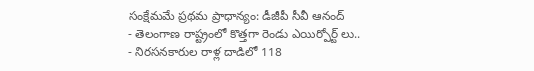సంక్షేమమే ప్రథమ ప్రాధాన్యం: డీజీపీ సీవీ ఆనంద్
- తెలంగాణ రాష్ట్రంలో కొత్తగా రెండు ఎయిర్పోర్ట్ లు..
- నిరసనకారుల రాళ్ల దాడిలో 118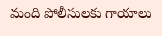మంది పోలీసులకు గాయాలు